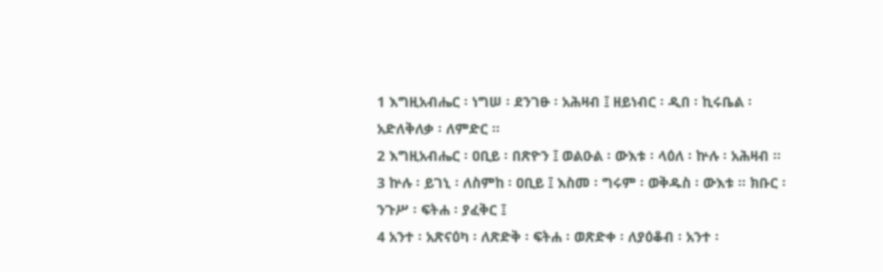1 እግዚአብሔር ፡ ነግሠ ፡ ደንገፁ ፡ አሕዛብ ፤ ዘይነብር ፡ ዲበ ፡ ኪሩቤል ፡ አድለቅለቃ ፡ ለምድር ።
2 እግዚአብሔር ፡ ዐቢይ ፡ በጽዮን ፤ ወልዑል ፡ ውእቱ ፡ ላዕለ ፡ ኵሉ ፡ አሕዛብ ።
3 ኵሉ ፡ ይገኒ ፡ ለስምከ ፡ ዐቢይ ፤ እስመ ፡ ግሩም ፡ ወቅዱስ ፡ ውእቱ ። ክቡር ፡ ንጉሥ ፡ ፍትሐ ፡ ያፈቅር ፤
4 አንተ ፡ አጽናዕካ ፡ ለጽድቅ ፡ ፍትሐ ፡ ወጽድቀ ፡ ለያዕቆብ ፡ አንተ ፡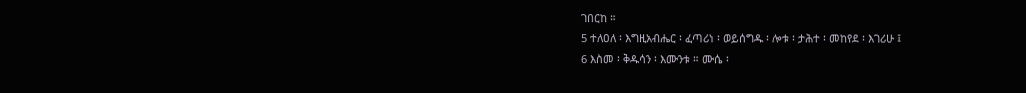ገበርከ ።
5 ተለዐለ ፡ እግዚአብሔር ፡ ፈጣሪነ ፡ ወይሰግዱ ፡ ሎቱ ፡ ታሕተ ፡ መከየደ ፡ እገሪሁ ፤
6 እስመ ፡ ቅዱሳን ፡ እሙንቱ ። ሙሴ ፡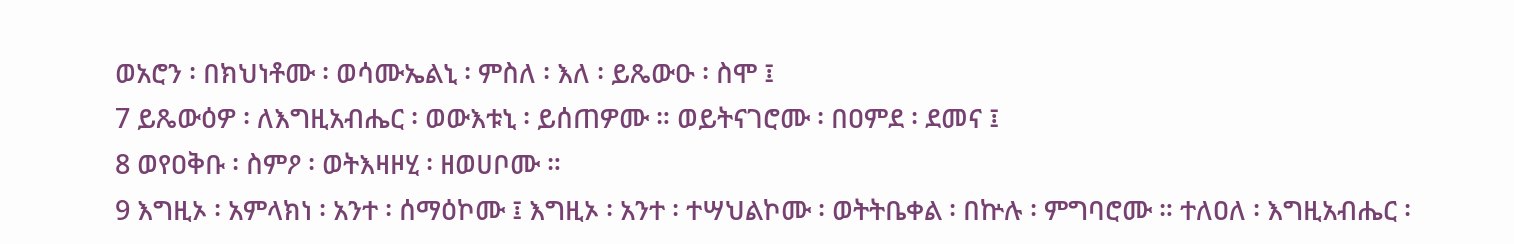ወአሮን ፡ በክህነቶሙ ፡ ወሳሙኤልኒ ፡ ምስለ ፡ እለ ፡ ይጼውዑ ፡ ስሞ ፤
7 ይጼውዕዎ ፡ ለእግዚአብሔር ፡ ወውእቱኒ ፡ ይሰጠዎሙ ። ወይትናገሮሙ ፡ በዐምደ ፡ ደመና ፤
8 ወየዐቅቡ ፡ ስምዖ ፡ ወትእዛዞሂ ፡ ዘወሀቦሙ ።
9 እግዚኦ ፡ አምላክነ ፡ አንተ ፡ ሰማዕኮሙ ፤ እግዚኦ ፡ አንተ ፡ ተሣህልኮሙ ፡ ወትትቤቀል ፡ በኵሉ ፡ ምግባሮሙ ። ተለዐለ ፡ እግዚአብሔር ፡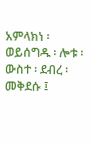አምላክነ ፡ ወይሰግዱ ፡ ሎቱ ፡ ውስተ ፡ ደብረ ፡ መቅደሱ ፤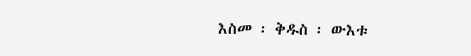እስመ ፡ ቅዱስ ፡ ውእቱ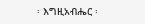፡ እግዚአብሔር ፡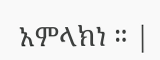አምላክነ ። |